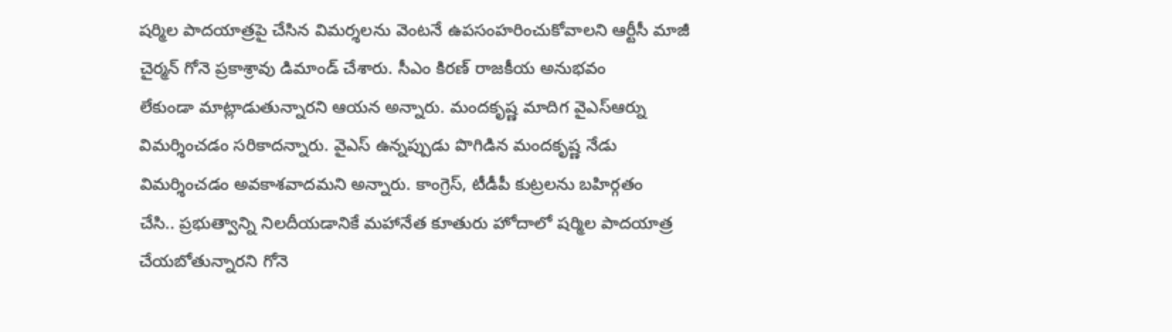షర్మిల పాదయాత్రపై చేసిన విమర్శలను వెంటనే ఉపసంహరించుకోవాలని ఆర్టీసీ మాజీ
చైర్మన్ గోనె ప్రకాశ్రావు డిమాండ్ చేశారు. సీఎం కిరణ్ రాజకీయ అనుభవం
లేకుండా మాట్లాడుతున్నారని ఆయన అన్నారు. మందకృష్ణ మాదిగ వైఎస్ఆర్ను
విమర్శించడం సరికాదన్నారు. వైఎస్ ఉన్నప్పుడు పొగిడిన మందకృష్ణ నేడు
విమర్శించడం అవకాశవాదమని అన్నారు. కాంగ్రెస్, టీడీపీ కుట్రలను బహిర్గతం
చేసి.. ప్రభుత్వాన్ని నిలదీయడానికే మహానేత కూతురు హోదాలో షర్మిల పాదయాత్ర
చేయబోతున్నారని గోనె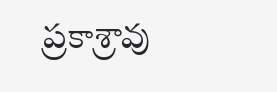ప్రకాశ్రావు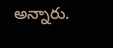అన్నారు.